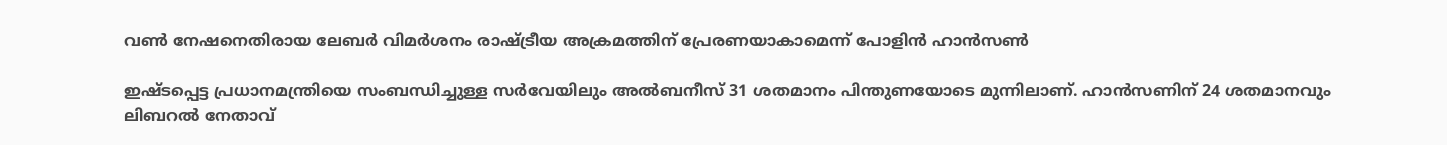വൺ നേഷനെതിരായ ലേബർ വിമർശനം രാഷ്ട്രീയ അക്രമത്തിന് പ്രേരണയാകാമെന്ന് പോളിൻ ഹാൻസൺ

ഇഷ്ടപ്പെട്ട പ്രധാനമന്ത്രിയെ സംബന്ധിച്ചുള്ള സർവേയിലും അൽബനീസ് 31 ശതമാനം പിന്തുണയോടെ മുന്നിലാണ്. ഹാൻസണിന് 24 ശതമാനവും ലിബറൽ നേതാവ്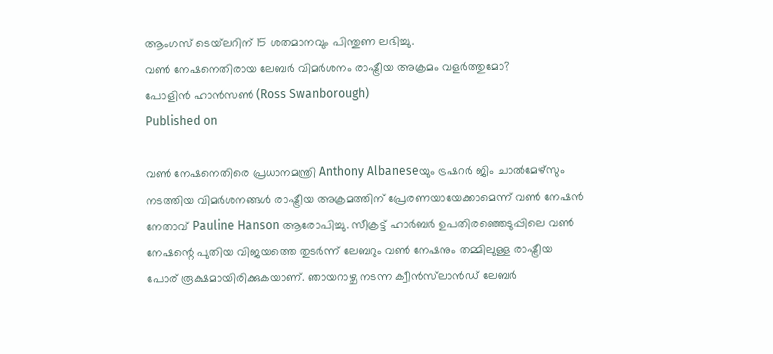ആംഗസ് ടെയ്‌ലറിന് 15 ശതമാനവും പിന്തുണ ലഭിച്ചു.
വൺ നേഷനെതിരായ ലേബർ വിമർശനം രാഷ്ട്രീയ അക്രമം വളർത്തുമോ?
പോളിൻ ഹാൻസൺ (Ross Swanborough)
Published on

വൺ നേഷനെതിരെ പ്രധാനമന്ത്രി Anthony Albaneseയും ട്രഷറർ ജിം ചാൽമേഴ്സും നടത്തിയ വിമർശനങ്ങൾ രാഷ്ട്രീയ അക്രമത്തിന് പ്രേരണയായേക്കാമെന്ന് വൺ നേഷൻ നേതാവ് Pauline Hanson ആരോപിച്ചു. സീക്രട്ട് ഹാർബർ ഉപതിരഞ്ഞെടുപ്പിലെ വൺ നേഷന്റെ പുതിയ വിജയത്തെ തുടർന്ന് ലേബറും വൺ നേഷനും തമ്മിലുള്ള രാഷ്ട്രീയ പോര് രൂക്ഷമായിരിക്കുകയാണ്. ഞായറാഴ്ച നടന്ന ക്വീൻസ്‌ലാൻഡ് ലേബർ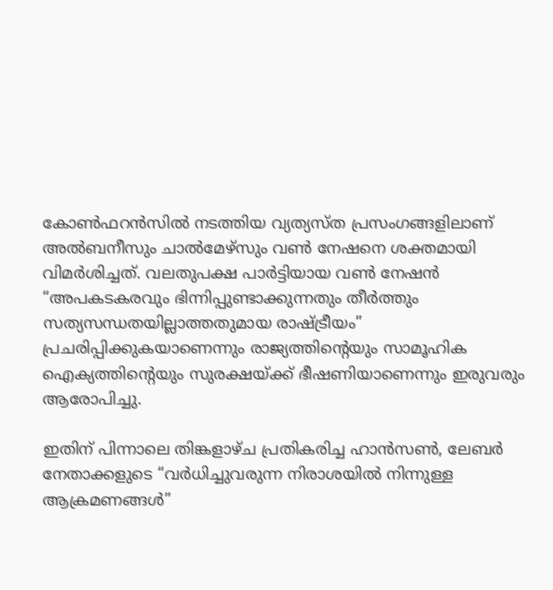കോൺഫറൻസിൽ നടത്തിയ വ്യത്യസ്ത പ്രസംഗങ്ങളിലാണ് അൽബനീസും ചാൽമേഴ്സും വൺ നേഷനെ ശക്തമായി വിമർശിച്ചത്. വലതുപക്ഷ പാർട്ടിയായ വൺ നേഷൻ “അപകടകരവും ഭിന്നിപ്പുണ്ടാക്കുന്നതും തീർത്തും സത്യസന്ധതയില്ലാത്തതുമായ രാഷ്ട്രീയം” പ്രചരിപ്പിക്കുകയാണെന്നും രാജ്യത്തിന്റെയും സാമൂഹിക ഐക്യത്തിന്റെയും സുരക്ഷയ്ക്ക് ഭീഷണിയാണെന്നും ഇരുവരും ആരോപിച്ചു.

ഇതിന് പിന്നാലെ തിങ്കളാഴ്ച പ്രതികരിച്ച ഹാൻസൺ, ലേബർ നേതാക്കളുടെ “വർധിച്ചുവരുന്ന നിരാശയിൽ നിന്നുള്ള ആക്രമണങ്ങൾ”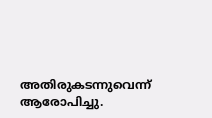അതിരുകടന്നുവെന്ന് ആരോപിച്ചു.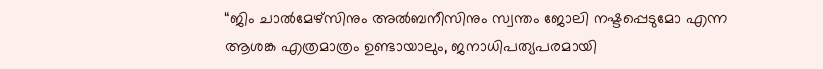“ജിം ചാൽമേഴ്സിനും അൽബനീസിനും സ്വന്തം ജോലി നഷ്ടപ്പെടുമോ എന്ന ആശങ്ക എത്രമാത്രം ഉണ്ടായാലും, ജനാധിപത്യപരമായി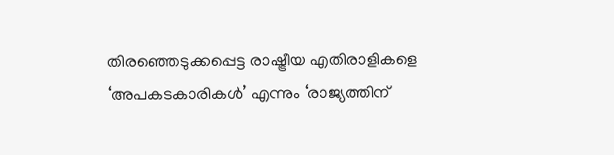തിരഞ്ഞെടുക്കപ്പെട്ട രാഷ്ട്രീയ എതിരാളികളെ ‘അപകടകാരികൾ’ എന്നും ‘രാജ്യത്തിന്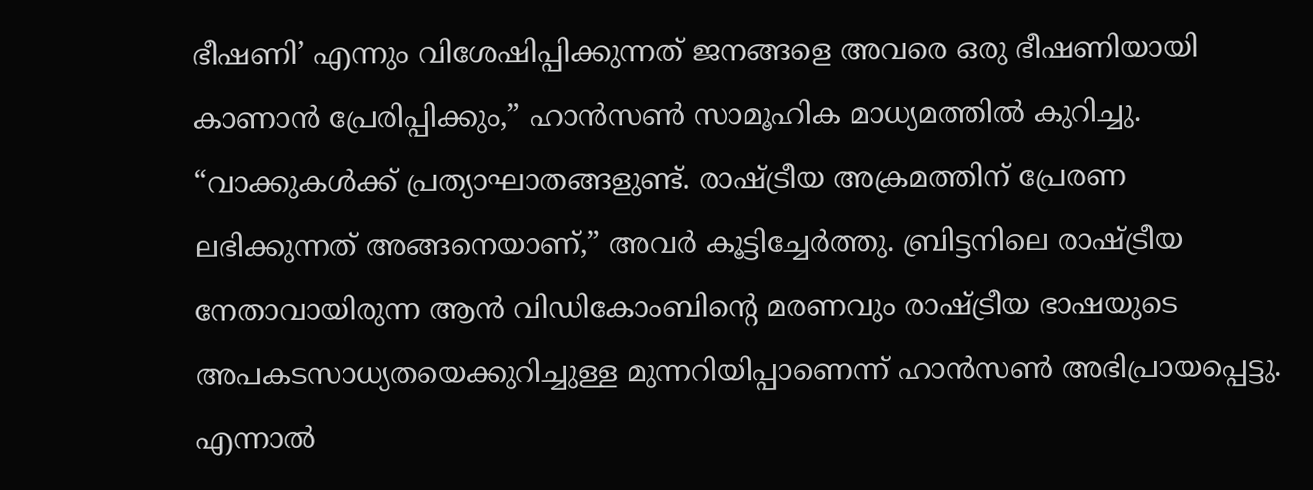ഭീഷണി’ എന്നും വിശേഷിപ്പിക്കുന്നത് ജനങ്ങളെ അവരെ ഒരു ഭീഷണിയായി കാണാൻ പ്രേരിപ്പിക്കും,” ഹാൻസൺ സാമൂഹിക മാധ്യമത്തിൽ കുറിച്ചു. “വാക്കുകൾക്ക് പ്രത്യാഘാതങ്ങളുണ്ട്. രാഷ്ട്രീയ അക്രമത്തിന് പ്രേരണ ലഭിക്കുന്നത് അങ്ങനെയാണ്,” അവർ കൂട്ടിച്ചേർത്തു. ബ്രിട്ടനിലെ രാഷ്ട്രീയ നേതാവായിരുന്ന ആൻ വിഡികോംബിന്റെ മരണവും രാഷ്ട്രീയ ഭാഷയുടെ അപകടസാധ്യതയെക്കുറിച്ചുള്ള മുന്നറിയിപ്പാണെന്ന് ഹാൻസൺ അഭിപ്രായപ്പെട്ടു. എന്നാൽ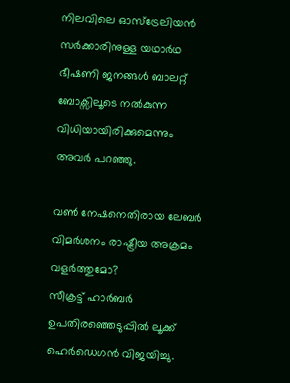നിലവിലെ ഓസ്‌ട്രേലിയൻ സർക്കാരിനുള്ള യഥാർഥ ഭീഷണി ജനങ്ങൾ ബാലറ്റ് ബോക്സിലൂടെ നൽകുന്ന വിധിയായിരിക്കുമെന്നും അവർ പറഞ്ഞു.

വൺ നേഷനെതിരായ ലേബർ വിമർശനം രാഷ്ട്രീയ അക്രമം വളർത്തുമോ?
സീക്രട്ട് ഹാർബർ ഉപതിരഞ്ഞെടുപ്പിൽ ലൂക്ക് ഹെർഡെഗൻ വിജയിച്ചു.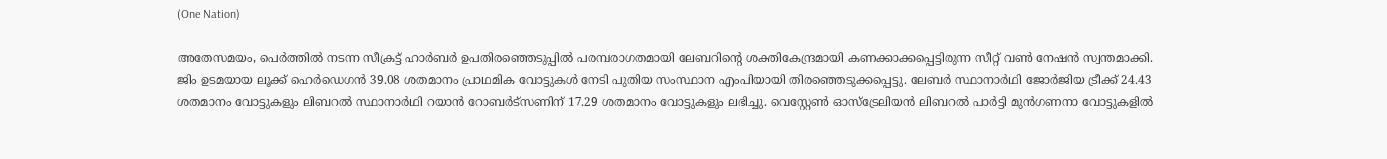(One Nation)

അതേസമയം, പെർത്തിൽ നടന്ന സീക്രട്ട് ഹാർബർ ഉപതിരഞ്ഞെടുപ്പിൽ പരമ്പരാഗതമായി ലേബറിന്റെ ശക്തികേന്ദ്രമായി കണക്കാക്കപ്പെട്ടിരുന്ന സീറ്റ് വൺ നേഷൻ സ്വന്തമാക്കി. ജിം ഉടമയായ ലൂക്ക് ഹെർഡെഗൻ 39.08 ശതമാനം പ്രാഥമിക വോട്ടുകൾ നേടി പുതിയ സംസ്ഥാന എംപിയായി തിരഞ്ഞെടുക്കപ്പെട്ടു. ലേബർ സ്ഥാനാർഥി ജോർജിയ ട്രീക്ക് 24.43 ശതമാനം വോട്ടുകളും ലിബറൽ സ്ഥാനാർഥി റയാൻ റോബർട്സണിന് 17.29 ശതമാനം വോട്ടുകളും ലഭിച്ചു. വെസ്റ്റേൺ ഓസ്‌ട്രേലിയൻ ലിബറൽ പാർട്ടി മുൻഗണനാ വോട്ടുകളിൽ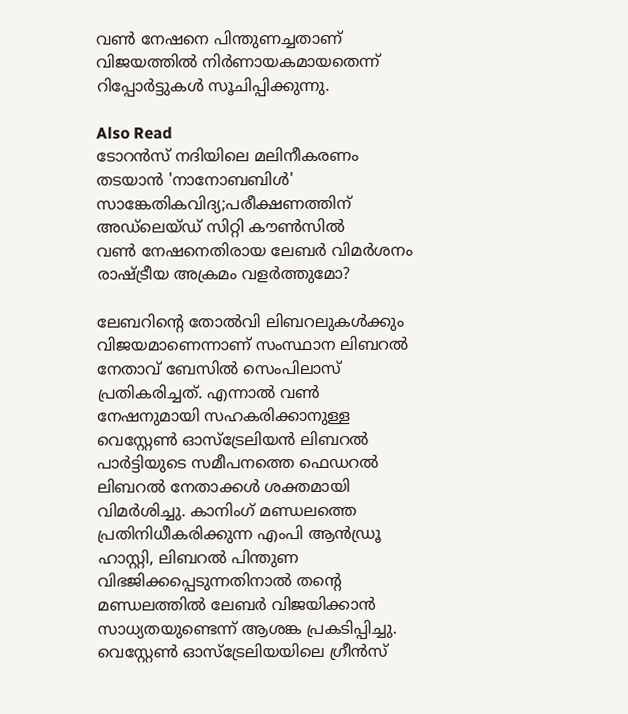വൺ നേഷനെ പിന്തുണച്ചതാണ് വിജയത്തിൽ നിർണായകമായതെന്ന് റിപ്പോർട്ടുകൾ സൂചിപ്പിക്കുന്നു.

Also Read
ടോറൻസ് നദിയിലെ മലിനീകരണം തടയാൻ 'നാനോബബിൾ' സാങ്കേതികവിദ്യ;പരീക്ഷണത്തിന് അഡ്‌ലെയ്ഡ് സിറ്റി കൗൺസിൽ
വൺ നേഷനെതിരായ ലേബർ വിമർശനം രാഷ്ട്രീയ അക്രമം വളർത്തുമോ?

ലേബറിന്റെ തോൽവി ലിബറലുകൾക്കും വിജയമാണെന്നാണ് സംസ്ഥാന ലിബറൽ നേതാവ് ബേസിൽ സെംപിലാസ് പ്രതികരിച്ചത്. എന്നാൽ വൺ നേഷനുമായി സഹകരിക്കാനുള്ള വെസ്റ്റേൺ ഓസ്‌ട്രേലിയൻ ലിബറൽ പാർട്ടിയുടെ സമീപനത്തെ ഫെഡറൽ ലിബറൽ നേതാക്കൾ ശക്തമായി വിമർശിച്ചു. കാനിംഗ് മണ്ഡലത്തെ പ്രതിനിധീകരിക്കുന്ന എംപി ആൻഡ്രൂ ഹാസ്റ്റി, ലിബറൽ പിന്തുണ വിഭജിക്കപ്പെടുന്നതിനാൽ തന്റെ മണ്ഡലത്തിൽ ലേബർ വിജയിക്കാൻ സാധ്യതയുണ്ടെന്ന് ആശങ്ക പ്രകടിപ്പിച്ചു. വെസ്റ്റേൺ ഓസ്‌ട്രേലിയയിലെ ഗ്രീൻസ്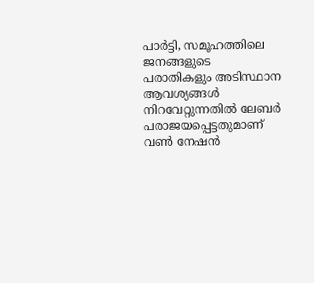പാർട്ടി, സമൂഹത്തിലെ ജനങ്ങളുടെ പരാതികളും അടിസ്ഥാന ആവശ്യങ്ങൾ നിറവേറ്റുന്നതിൽ ലേബർ പരാജയപ്പെട്ടതുമാണ് വൺ നേഷൻ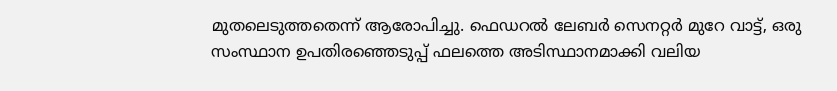മുതലെടുത്തതെന്ന് ആരോപിച്ചു. ഫെഡറൽ ലേബർ സെനറ്റർ മുറേ വാട്ട്, ഒരു സംസ്ഥാന ഉപതിരഞ്ഞെടുപ്പ് ഫലത്തെ അടിസ്ഥാനമാക്കി വലിയ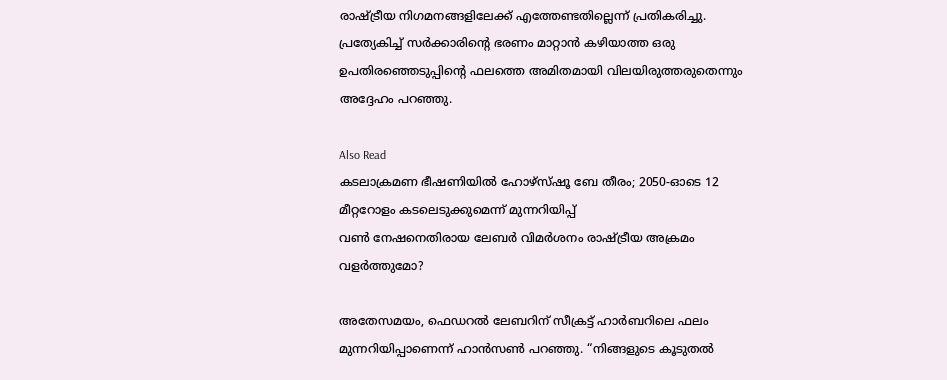രാഷ്ട്രീയ നിഗമനങ്ങളിലേക്ക് എത്തേണ്ടതില്ലെന്ന് പ്രതികരിച്ചു. പ്രത്യേകിച്ച് സർക്കാരിന്റെ ഭരണം മാറ്റാൻ കഴിയാത്ത ഒരു ഉപതിരഞ്ഞെടുപ്പിന്റെ ഫലത്തെ അമിതമായി വിലയിരുത്തരുതെന്നും അദ്ദേഹം പറഞ്ഞു.

Also Read
കടലാക്രമണ ഭീഷണിയിൽ ഹോഴ്‌സ്ഷൂ ബേ തീരം; 2050-ഓടെ 12 മീറ്ററോളം കടലെടുക്കുമെന്ന് മുന്നറിയിപ്പ്
വൺ നേഷനെതിരായ ലേബർ വിമർശനം രാഷ്ട്രീയ അക്രമം വളർത്തുമോ?

അതേസമയം, ഫെഡറൽ ലേബറിന് സീക്രട്ട് ഹാർബറിലെ ഫലം മുന്നറിയിപ്പാണെന്ന് ഹാൻസൺ പറഞ്ഞു. “നിങ്ങളുടെ കൂടുതൽ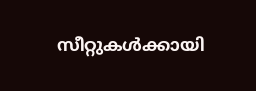സീറ്റുകൾക്കായി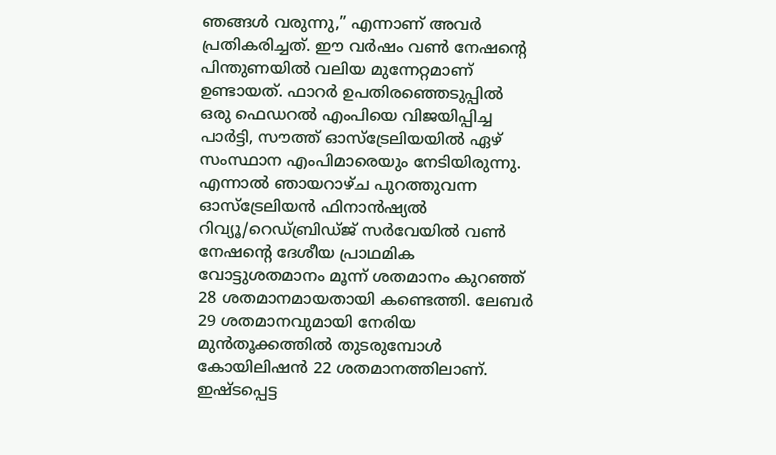ഞങ്ങൾ വരുന്നു,” എന്നാണ് അവർ പ്രതികരിച്ചത്. ഈ വർഷം വൺ നേഷന്റെ പിന്തുണയിൽ വലിയ മുന്നേറ്റമാണ് ഉണ്ടായത്. ഫാറർ ഉപതിരഞ്ഞെടുപ്പിൽ ഒരു ഫെഡറൽ എംപിയെ വിജയിപ്പിച്ച പാർട്ടി, സൗത്ത് ഓസ്‌ട്രേലിയയിൽ ഏഴ് സംസ്ഥാന എംപിമാരെയും നേടിയിരുന്നു. എന്നാൽ ഞായറാഴ്ച പുറത്തുവന്ന ഓസ്‌ട്രേലിയൻ ഫിനാൻഷ്യൽ റിവ്യൂ/റെഡ്ബ്രിഡ്ജ് സർവേയിൽ വൺ നേഷന്റെ ദേശീയ പ്രാഥമിക വോട്ടുശതമാനം മൂന്ന് ശതമാനം കുറഞ്ഞ് 28 ശതമാനമായതായി കണ്ടെത്തി. ലേബർ 29 ശതമാനവുമായി നേരിയ മുൻതൂക്കത്തിൽ തുടരുമ്പോൾ കോയിലിഷൻ 22 ശതമാനത്തിലാണ്. ഇഷ്ടപ്പെട്ട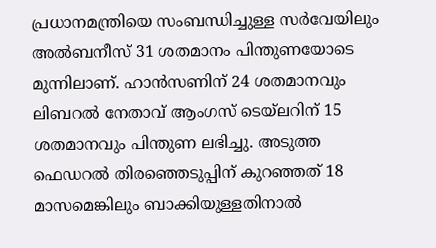പ്രധാനമന്ത്രിയെ സംബന്ധിച്ചുള്ള സർവേയിലും അൽബനീസ് 31 ശതമാനം പിന്തുണയോടെ മുന്നിലാണ്. ഹാൻസണിന് 24 ശതമാനവും ലിബറൽ നേതാവ് ആംഗസ് ടെയ്‌ലറിന് 15 ശതമാനവും പിന്തുണ ലഭിച്ചു. അടുത്ത ഫെഡറൽ തിരഞ്ഞെടുപ്പിന് കുറഞ്ഞത് 18 മാസമെങ്കിലും ബാക്കിയുള്ളതിനാൽ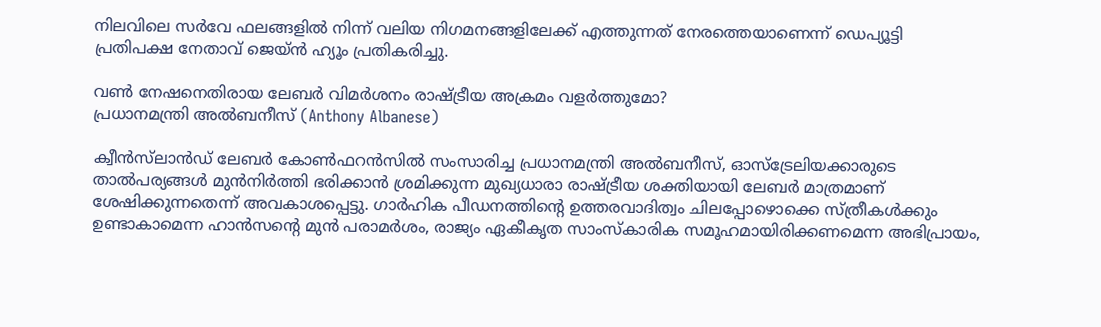നിലവിലെ സർവേ ഫലങ്ങളിൽ നിന്ന് വലിയ നിഗമനങ്ങളിലേക്ക് എത്തുന്നത് നേരത്തെയാണെന്ന് ഡെപ്യൂട്ടി പ്രതിപക്ഷ നേതാവ് ജെയ്ൻ ഹ്യൂം പ്രതികരിച്ചു.

വൺ നേഷനെതിരായ ലേബർ വിമർശനം രാഷ്ട്രീയ അക്രമം വളർത്തുമോ?
പ്രധാനമന്ത്രി അൽബനീസ് (Anthony Albanese)

ക്വീൻസ്‌ലാൻഡ് ലേബർ കോൺഫറൻസിൽ സംസാരിച്ച പ്രധാനമന്ത്രി അൽബനീസ്, ഓസ്‌ട്രേലിയക്കാരുടെ താൽപര്യങ്ങൾ മുൻനിർത്തി ഭരിക്കാൻ ശ്രമിക്കുന്ന മുഖ്യധാരാ രാഷ്ട്രീയ ശക്തിയായി ലേബർ മാത്രമാണ് ശേഷിക്കുന്നതെന്ന് അവകാശപ്പെട്ടു. ഗാർഹിക പീഡനത്തിന്റെ ഉത്തരവാദിത്വം ചിലപ്പോഴൊക്കെ സ്ത്രീകൾക്കും ഉണ്ടാകാമെന്ന ഹാൻസന്റെ മുൻ പരാമർശം, രാജ്യം ഏകീകൃത സാംസ്കാരിക സമൂഹമായിരിക്കണമെന്ന അഭിപ്രായം,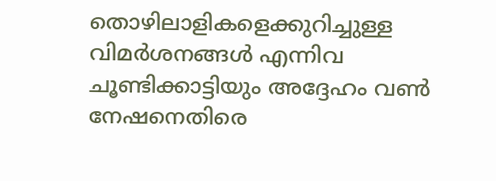തൊഴിലാളികളെക്കുറിച്ചുള്ള വിമർശനങ്ങൾ എന്നിവ ചൂണ്ടിക്കാട്ടിയും അദ്ദേഹം വൺ നേഷനെതിരെ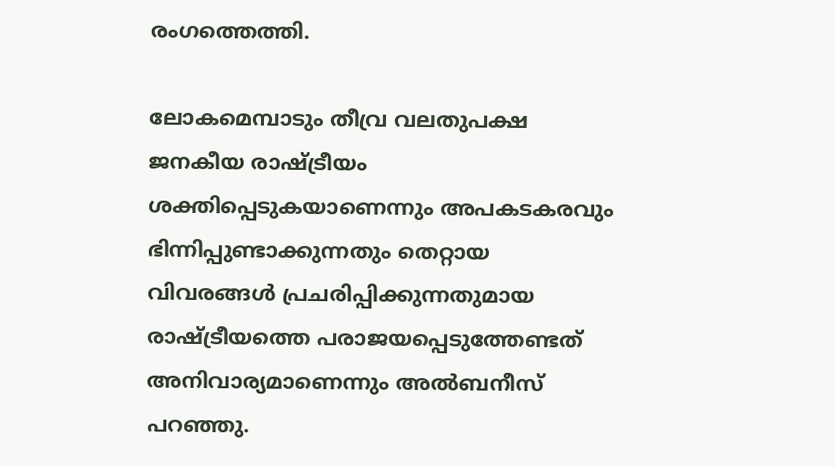രംഗത്തെത്തി.

ലോകമെമ്പാടും തീവ്ര വലതുപക്ഷ ജനകീയ രാഷ്ട്രീയം ശക്തിപ്പെടുകയാണെന്നും അപകടകരവും ഭിന്നിപ്പുണ്ടാക്കുന്നതും തെറ്റായ വിവരങ്ങൾ പ്രചരിപ്പിക്കുന്നതുമായ രാഷ്ട്രീയത്തെ പരാജയപ്പെടുത്തേണ്ടത് അനിവാര്യമാണെന്നും അൽബനീസ് പറഞ്ഞു.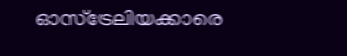ഓസ്‌ട്രേലിയക്കാരെ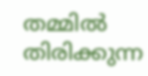തമ്മിൽ തിരിക്കുന്ന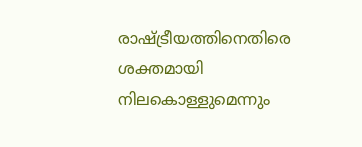രാഷ്ട്രീയത്തിനെതിരെ ശക്തമായി നിലകൊള്ളുമെന്നും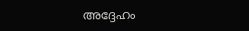അദ്ദേഹം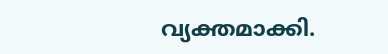വ്യക്തമാക്കി.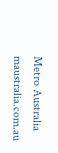Metro Australia
maustralia.com.au